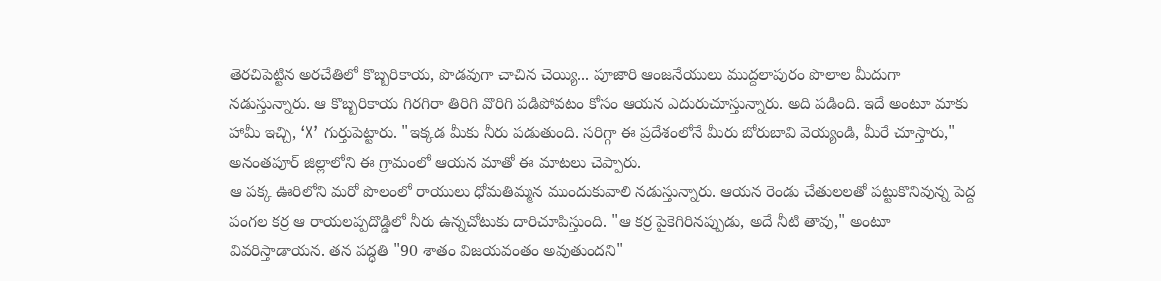తెరచిపెట్టిన అరచేతిలో కొబ్బరికాయ, పొడవుగా చాచిన చెయ్యి... పూజారి ఆంజనేయులు ముద్దలాపురం పొలాల మీదుగా నడుస్తున్నారు. ఆ కొబ్బరికాయ గిరగిరా తిరిగి వొరిగి పడిపోవటం కోసం ఆయన ఎదురుచూస్తున్నారు. అది పడింది. ఇదే అంటూ మాకు హామీ ఇచ్చి, ‘X’ గుర్తుపెట్టారు. "ఇక్కడ మీకు నీరు పడుతుంది. సరిగ్గా ఈ ప్రదేశంలోనే మీరు బోరుబావి వెయ్యండి, మీరే చూస్తారు," అనంతపూర్ జిల్లాలోని ఈ గ్రామంలో ఆయన మాతో ఈ మాటలు చెప్పారు.
ఆ పక్క ఊరిలోని మరో పొలంలో రాయులు ధోమతిమ్మన ముందుకువాలి నడుస్తున్నారు. ఆయన రెండు చేతులలతో పట్టుకొనివున్న పెద్ద పంగల కర్ర ఆ రాయలప్పదొడ్డిలో నీరు ఉన్నచోటుకు దారిచూపిస్తుంది. "ఆ కర్ర పైకెగిరినప్పుడు, అదే నీటి తావు," అంటూ వివరిస్తాడాయన. తన పద్ధతి "90 శాతం విజయవంతం అవుతుందని"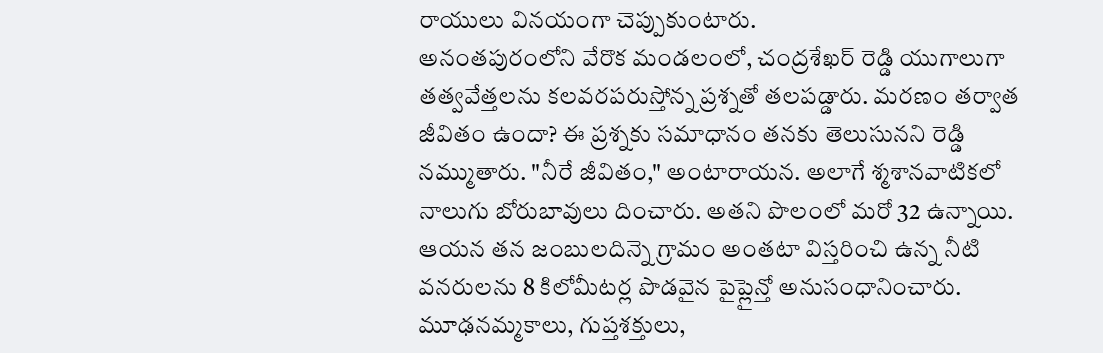రాయులు వినయంగా చెప్పుకుంటారు.
అనంతపురంలోని వేరొక మండలంలో, చంద్రశేఖర్ రెడ్డి యుగాలుగా తత్వవేత్తలను కలవరపరుస్తోన్న ప్రశ్నతో తలపడ్డారు. మరణం తర్వాత జీవితం ఉందా? ఈ ప్రశ్నకు సమాధానం తనకు తెలుసునని రెడ్డి నమ్ముతారు. "నీరే జీవితం," అంటారాయన. అలాగే శ్మశానవాటికలో నాలుగు బోరుబావులు దించారు. అతని పొలంలో మరో 32 ఉన్నాయి. ఆయన తన జంబులదిన్నె గ్రామం అంతటా విస్తరించి ఉన్న నీటి వనరులను 8 కిలోమీటర్ల పొడవైన పైప్లైన్తో అనుసంధానించారు.
మూఢనమ్మకాలు, గుప్తశక్తులు,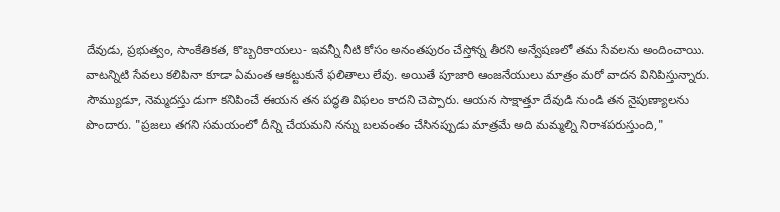దేవుడు, ప్రభుత్వం, సాంకేతికత, కొబ్బరికాయలు- ఇవన్నీ నీటి కోసం అనంతపురం చేస్తోన్న తీరని అన్వేషణలో తమ సేవలను అందించాయి. వాటన్నిటి సేవలు కలిపినా కూడా ఏమంత ఆకట్టుకునే ఫలితాలు లేవు. అయితే పూజారి ఆంజనేయులు మాత్రం మరో వాదన వినిపిస్తున్నారు.
సౌమ్యుడూ, నెమ్మదస్తు డుగా కనిపించే ఈయన తన పద్ధతి విఫలం కాదని చెప్పారు. ఆయన సాక్షాత్తూ దేవుడి నుండి తన నైపుణ్యాలను పొందారు. "ప్రజలు తగని సమయంలో దీన్ని చేయమని నన్ను బలవంతం చేసినప్పుడు మాత్రమే అది మమ్మల్ని నిరాశపరుస్తుంది,"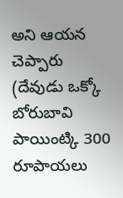అని ఆయన చెప్పారు (దేవుడు ఒక్కో బోరుబావి పాయింట్కి 300 రూపాయలు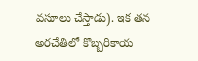వసూలు చేస్తాడు). ఇక తన అరచేతిలో కొబ్బరికాయ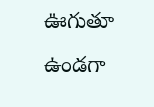ఊగుతూ ఉండగా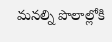మనల్ని పొలాల్లోకి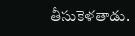తీసుకెళతాడు.